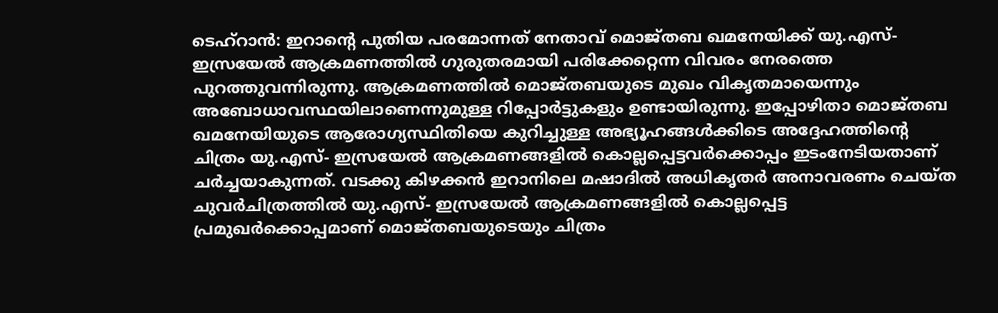ടെഹ്റാൻ: ഇറാന്റെ പുതിയ പരമോന്നത് നേതാവ് മൊജ്തബ ഖമനേയിക്ക് യു.എസ്- ഇസ്രയേൽ ആക്രമണത്തിൽ ഗുരുതരമായി പരിക്കേറ്റെന്ന വിവരം നേരത്തെ പുറത്തുവന്നിരുന്നു. ആക്രമണത്തിൽ മൊജ്തബയുടെ മുഖം വികൃതമായെന്നും അബോധാവസ്ഥയിലാണെന്നുമുള്ള റിപ്പോർട്ടുകളും ഉണ്ടായിരുന്നു. ഇപ്പോഴിതാ മൊജ്തബ ഖമനേയിയുടെ ആരോഗ്യസ്ഥിതിയെ കുറിച്ചുള്ള അഭ്യൂഹങ്ങൾക്കിടെ അദ്ദേഹത്തിന്റെ ചിത്രം യു.എസ്- ഇസ്രയേൽ ആക്രമണങ്ങളിൽ കൊല്ലപ്പെട്ടവർക്കൊപ്പം ഇടംനേടിയതാണ് ചർച്ചയാകുന്നത്. വടക്കു കിഴക്കൻ ഇറാനിലെ മഷാദിൽ അധികൃതർ അനാവരണം ചെയ്ത ചുവർചിത്രത്തിൽ യു.എസ്- ഇസ്രയേൽ ആക്രമണങ്ങളിൽ കൊല്ലപ്പെട്ട പ്രമുഖർക്കൊപ്പമാണ് മൊജ്തബയുടെയും ചിത്രം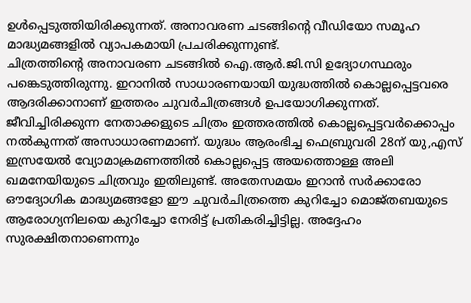ഉൾപ്പെടുത്തിയിരിക്കുന്നത്. അനാവരണ ചടങ്ങിന്റെ വീഡിയോ സമൂഹ മാദ്ധ്യമങ്ങളിൽ വ്യാപകമായി പ്രചരിക്കുന്നുണ്ട്.
ചിത്രത്തിന്റെ അനാവരണ ചടങ്ങിൽ ഐ.ആർ.ജി.സി ഉദ്യോഗസ്ഥരും പങ്കെടുത്തിരുന്നു. ഇറാനിൽ സാധാരണയായി യുദ്ധത്തിൽ കൊല്ലപ്പെട്ടവരെ ആദരിക്കാനാണ് ഇത്തരം ചുവർചിത്രങ്ങൾ ഉപയോഗിക്കുന്നത്. ജീവിച്ചിരിക്കുന്ന നേതാക്കളുടെ ചിത്രം ഇത്തരത്തിൽ കൊല്ലപ്പെട്ടവർക്കൊപ്പം നൽകുന്നത് അസാധാരണമാണ്. യുദ്ധം ആരംഭിച്ച ഫെബ്രുവരി 28ന് യു,എസ് ഇസ്രയേൽ വ്യോമാക്രമണത്തിൽ കൊല്ലപ്പെട്ട അയത്തൊള്ള അലി ഖമനേയിയുടെ ചിത്രവും ഇതിലുണ്ട്. അതേസമയം ഇറാൻ സർക്കാരോ ഔദ്യോഗിക മാദ്ധ്യമങ്ങളോ ഈ ചുവർചിത്രത്തെ കുറിച്ചോ മൊജ്തബയുടെ ആരോഗ്യനിലയെ കുറിച്ചോ നേരിട്ട് പ്രതികരിച്ചിട്ടില്ല. അദ്ദേഹം സുരക്ഷിതനാണെന്നും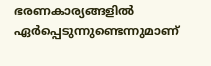ഭരണകാര്യങ്ങളിൽ ഏർപ്പെടുന്നുണ്ടെന്നുമാണ്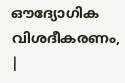ഔദ്യോഗിക വിശദീകരണം,
|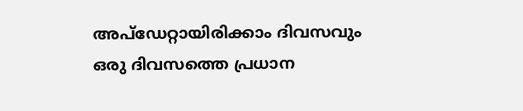അപ്ഡേറ്റായിരിക്കാം ദിവസവും
ഒരു ദിവസത്തെ പ്രധാന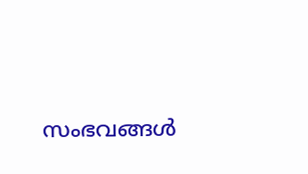സംഭവങ്ങൾ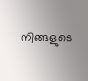നിങ്ങളുടെ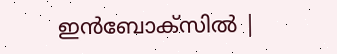ഇൻബോക്സിൽ |